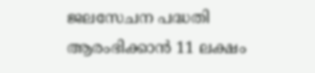ജലസേചന പദ്ധതി ആരംഭിക്കാന്‍ 11 ലക്ഷം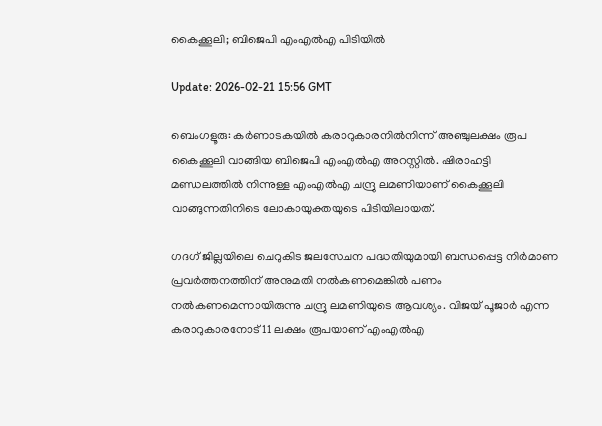കൈക്കൂലി; ബിജെപി എംഎല്‍എ പിടിയില്‍

Update: 2026-02-21 15:56 GMT

ബെംഗളൂരു: കര്‍ണാടകയില്‍ കരാറുകാരനില്‍നിന്ന് അഞ്ചുലക്ഷം രൂപ കൈക്കൂലി വാങ്ങിയ ബിജെപി എംഎല്‍എ അറസ്റ്റില്‍. ഷിരാഹട്ടി മണ്ഡലത്തില്‍ നിന്നുള്ള എംഎല്‍എ ചന്ദ്രു ലമണിയാണ് കൈക്കൂലി വാങ്ങുന്നതിനിടെ ലോകായുക്തയുടെ പിടിയിലായത്.

ഗദഗ് ജില്ലയിലെ ചെറുകിട ജലസേചന പദ്ധതിയുമായി ബന്ധപ്പെട്ട നിര്‍മാണ പ്രവര്‍ത്തനത്തിന് അനുമതി നല്‍കണമെങ്കില്‍ പണം നല്‍കണമെന്നായിരുന്നു ചന്ദ്രു ലമണിയുടെ ആവശ്യം. വിജയ് പൂജാര്‍ എന്ന കരാറുകാരനോട് 11 ലക്ഷം രൂപയാണ് എംഎല്‍എ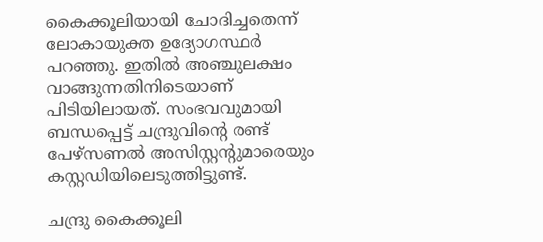കൈക്കൂലിയായി ചോദിച്ചതെന്ന് ലോകായുക്ത ഉദ്യോഗസ്ഥര്‍ പറഞ്ഞു. ഇതില്‍ അഞ്ചുലക്ഷം വാങ്ങുന്നതിനിടെയാണ് പിടിയിലായത്. സംഭവവുമായി ബന്ധപ്പെട്ട് ചന്ദ്രുവിന്റെ രണ്ട് പേഴ്‌സണല്‍ അസിസ്റ്റന്റുമാരെയും കസ്റ്റഡിയിലെടുത്തിട്ടുണ്ട്.

ചന്ദ്രു കൈക്കൂലി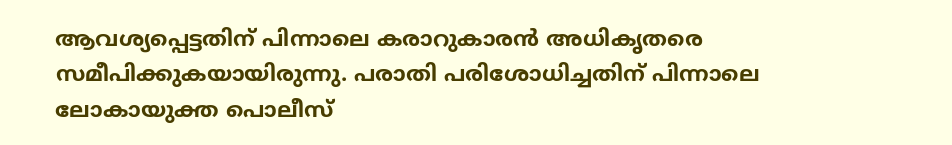ആവശ്യപ്പെട്ടതിന് പിന്നാലെ കരാറുകാരന്‍ അധികൃതരെ സമീപിക്കുകയായിരുന്നു. പരാതി പരിശോധിച്ചതിന് പിന്നാലെ ലോകായുക്ത പൊലീസ്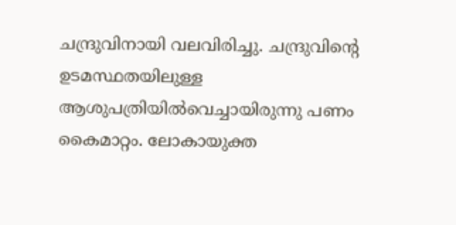ചന്ദ്രുവിനായി വലവിരിച്ചു. ചന്ദ്രുവിന്റെ ഉടമസ്ഥതയിലുള്ള ആശുപത്രിയില്‍വെച്ചായിരുന്നു പണം കൈമാറ്റം. ലോകായുക്ത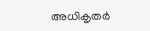അധികൃതര്‍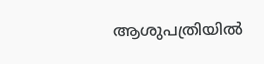ആശുപത്രിയില്‍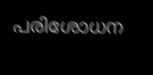പരിശോധന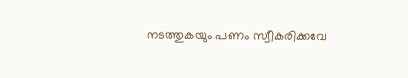നടത്തുകയും പണം സ്വീകരിക്കവേ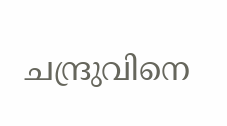ചന്ദ്രുവിനെ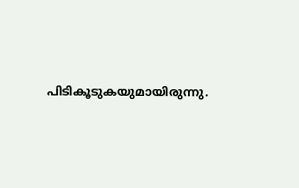പിടികൂടുകയുമായിരുന്നു.